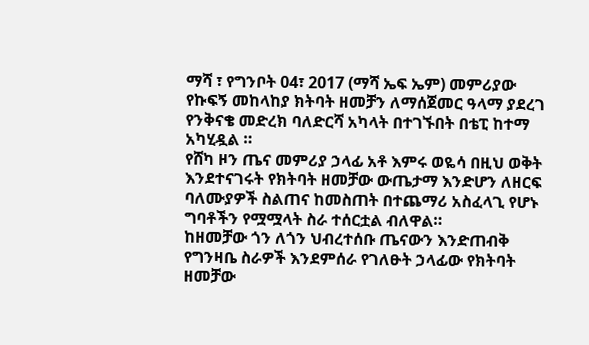ማሻ ፣ የግንቦት 04፣ 2017 (ማሻ ኤፍ ኤም) መምሪያው የኩፍኝ መከላከያ ክትባት ዘመቻን ለማሰጀመር ዓላማ ያደረገ የንቅናቄ መድረክ ባለድርሻ አካላት በተገኙበት በቴፒ ከተማ አካሂዷል ።
የሸካ ዞን ጤና መምሪያ ኃላፊ አቶ እምሩ ወዬሳ በዚህ ወቅት እንደተናገሩት የክትባት ዘመቻው ውጤታማ እንድሆን ለዘርፍ ባለሙያዎች ስልጠና ከመስጠት በተጨማሪ አስፈላጊ የሆኑ ግባቶችን የሟሟላት ስራ ተሰርቷል ብለዋል።
ከዘመቻው ጎን ለጎን ህብረተሰቡ ጤናውን እንድጠብቅ የግንዛቤ ስራዎች እንደምሰራ የገለፁት ኃላፊው የክትባት ዘመቻው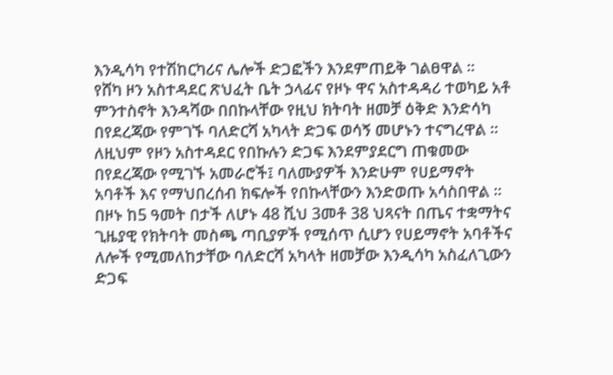እንዲሳካ የተሽከርካሪና ሌሎች ድጋፎችን እንደምጠይቅ ገልፀዋል ።
የሸካ ዞን አስተዳደር ጽህፈት ቤት ኃላፊና የዞኑ ዋና አስተዳዳሪ ተወካይ አቶ ምንተስኖት እንዳሻው በበኩላቸው የዚህ ክትባት ዘመቻ ዕቅድ እንድሳካ በየደረጃው የምገኙ ባለድርሻ አካላት ድጋፍ ወሳኝ መሆኑን ተናግረዋል ።
ለዚህም የዞን አስተዳደር የበኩሉን ድጋፍ እንደምያደርግ ጠቁመው በየደረጃው የሚገኙ አመራሮች፤ ባለሙያዎች እንድሁም የሀይማኖት አባቶች እና የማህበረሰብ ክፍሎች የበኩላቸውን እንድወጡ አሳስበዋል ።
በዞኑ ከ5 ዓመት በታች ለሆኑ 48 ሺህ 3መቶ 38 ህጻናት በጤና ተቋማትና ጊዜያዊ የክትባት መስጫ ጣቢያዎች የሚሰጥ ሲሆን የሀይማኖት አባቶችና ለሎች የሚመለከታቸው ባለድርሻ አካላት ዘመቻው እንዲሳካ አስፈለጊውን ድጋፍ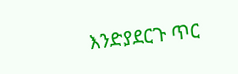እንድያደርጉ ጥር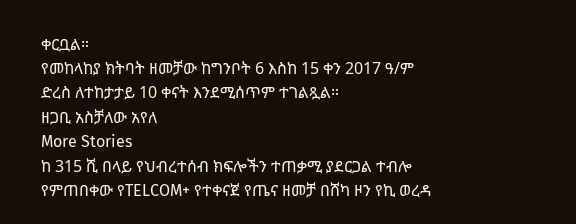ቀርቧል።
የመከላከያ ክትባት ዘመቻው ከግንቦት 6 እስከ 15 ቀን 2017 ዓ/ም ድረስ ለተከታታይ 10 ቀናት እንደሚሰጥም ተገልጿል።
ዘጋቢ አስቻለው አየለ
More Stories
ከ 315 ሺ በላይ የህብረተሰብ ክፍሎችን ተጠቃሚ ያደርጋል ተብሎ የምጠበቀው የTELCOM+ የተቀናጀ የጤና ዘመቻ በሸካ ዞን የኪ ወረዳ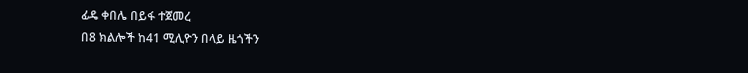ፊዴ ቀበሌ በይፋ ተጀመረ
በ8 ክልሎች ከ41 ሚሊዮን በላይ ዜጎችን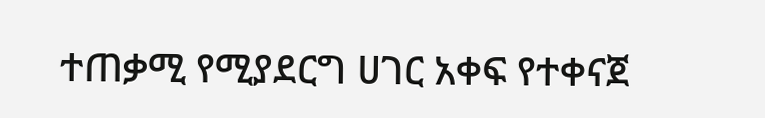ተጠቃሚ የሚያደርግ ሀገር አቀፍ የተቀናጀ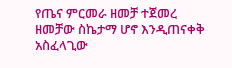የጤና ምርመራ ዘመቻ ተጀመረ
ዘመቻው ስኬታማ ሆኖ እንዲጠናቀቅ አስፈላጊው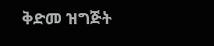ቅድመ ዝግጅት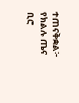ተጠናቅቋል፦ የክልሉ ጤና ቢሮ